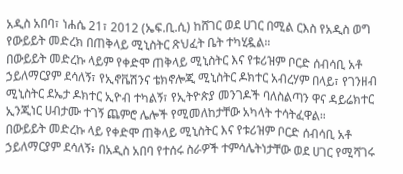አዲስ አበባ፣ ነሐሴ 21፣ 2012 (ኤፍ.ቢ.ሲ) ከሸገር ወደ ሀገር በሚል ርእስ የአዲስ ወግ የውይይት መድረክ በጠቅላይ ሚኒስትር ጽህፈት ቤት ተካሂዷል።
በውይይት መድረኩ ላይም የቀድሞ ጠቅላይ ሚኒስትር እና የቱሪዝም ቦርድ ሰብሳቢ አቶ ኃይለማርያም ደሳለኝ፣ የኢኖቬሽንና ቴክኖሎጂ ሚኒስትር ዶክተር አብረሃም በላይ፣ የገንዘብ ሚኒስትር ደኤታ ዶክተር ኢዮብ ተካልኝ፣ የኢትዮጵያ መንገዶች ባለስልጣን ዋና ዳይሬክተር ኢንጂነር ሀብታሙ ተገኝ ጨምሮ ሌሎች የሚመለከታቸው አካላት ተሳትፈዋል።
በውይይት መድረኩ ላይ የቀድሞ ጠቅላይ ሚኒስትር እና የቱሪዝም ቦርድ ሰብሳቢ አቶ ኃይለማርያም ደሳለኝ፥ በአዲስ አበባ የተሰሩ ስራዎች ተምሳሌትነታቸው ወደ ሀገር የሚሻገሩ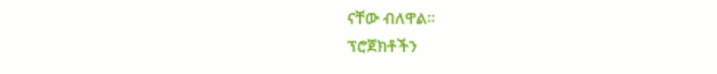ናቸው ብለዋል።
ፕሮጀክቶችን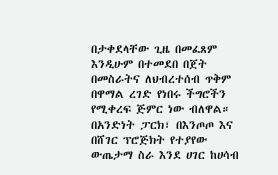በታቀደላቸው ጊዜ በመፈጸም እንዲሁም በተመደበ በጀት በመስራትና ለህብረተሰብ ጥቅም በዋማል ረገድ የነበሩ ችግሮችን የሚቀረፍ ጅምር ነው ብለዋል።
በአንድነት ፓርክ፣ በእንጦጦ እና በሸገር ፕሮጅክት የተያየው ውጤታማ ስራ እንደ ሀገር ከሀሳብ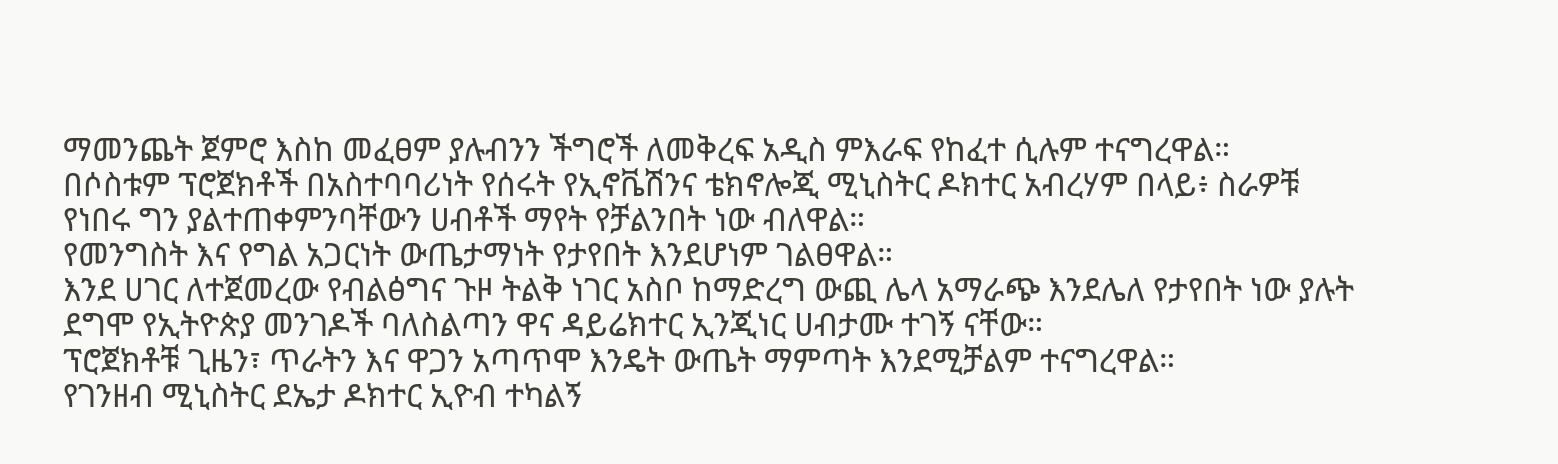ማመንጨት ጀምሮ እስከ መፈፀም ያሉብንን ችግሮች ለመቅረፍ አዲስ ምእራፍ የከፈተ ሲሉም ተናግረዋል።
በሶስቱም ፕሮጀክቶች በአስተባባሪነት የሰሩት የኢኖቬሽንና ቴክኖሎጂ ሚኒስትር ዶክተር አብረሃም በላይ፥ ስራዎቹ የነበሩ ግን ያልተጠቀምንባቸውን ሀብቶች ማየት የቻልንበት ነው ብለዋል።
የመንግስት እና የግል አጋርነት ውጤታማነት የታየበት እንደሆነም ገልፀዋል።
እንደ ሀገር ለተጀመረው የብልፅግና ጉዞ ትልቅ ነገር አስቦ ከማድረግ ውጪ ሌላ አማራጭ እንደሌለ የታየበት ነው ያሉት ደግሞ የኢትዮጵያ መንገዶች ባለስልጣን ዋና ዳይሬክተር ኢንጂነር ሀብታሙ ተገኝ ናቸው።
ፕሮጀክቶቹ ጊዜን፣ ጥራትን እና ዋጋን አጣጥሞ እንዴት ውጤት ማምጣት እንደሚቻልም ተናግረዋል።
የገንዘብ ሚኒስትር ደኤታ ዶክተር ኢዮብ ተካልኝ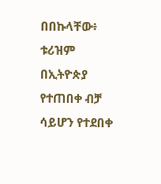በበኩላቸው፥ ቱሪዝም በኢትዮጵያ የተጠበቀ ብቻ ሳይሆን የተደበቀ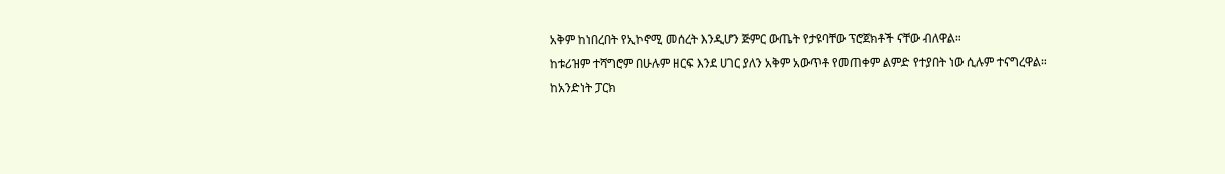አቅም ከነበረበት የኢኮኖሚ መሰረት እንዲሆን ጅምር ውጤት የታዩባቸው ፕሮጀክቶች ናቸው ብለዋል።
ከቱሪዝም ተሻግሮም በሁሉም ዘርፍ እንደ ሀገር ያለን አቅም አውጥቶ የመጠቀም ልምድ የተያበት ነው ሲሉም ተናግረዋል።
ከአንድነት ፓርክ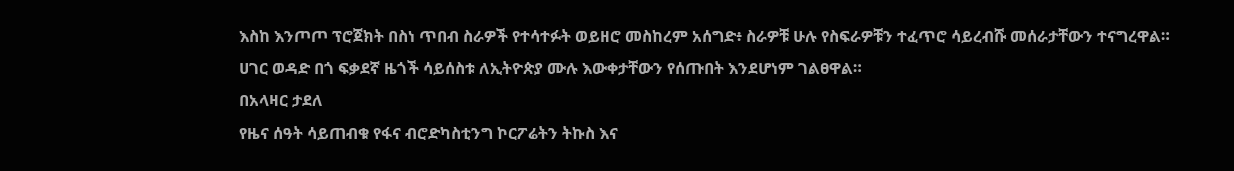እስከ እንጦጦ ፕሮጀክት በስነ ጥበብ ስራዎች የተሳተፉት ወይዘሮ መስከረም አሰግድ፥ ስራዎቹ ሁሉ የስፍራዎቹን ተፈጥሮ ሳይረብሹ መሰራታቸውን ተናግረዋል።
ሀገር ወዳድ በጎ ፍቃደኛ ዜጎች ሳይሰስቱ ለኢትዮጵያ ሙሉ እውቀታቸውን የሰጡበት እንደሆነም ገልፀዋል።
በአላዛር ታደለ
የዜና ሰዓት ሳይጠብቁ የፋና ብሮድካስቲንግ ኮርፖሬትን ትኩስ እና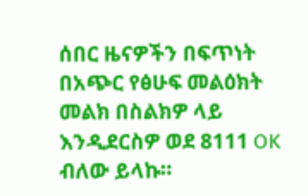ሰበር ዜናዎችን በፍጥነት በአጭር የፅሁፍ መልዕክት መልክ በስልክዎ ላይ እንዲደርስዎ ወደ 8111 OK ብለው ይላኩ።